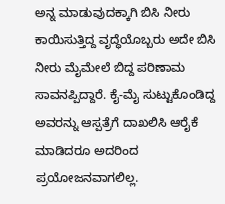ಅನ್ನ ಮಾಡುವುದಕ್ಕಾಗಿ ಬಿಸಿ ನೀರು ಕಾಯಿಸುತ್ತಿದ್ದ ವೃದ್ಧೆಯೊಬ್ಬರು ಅದೇ ಬಿಸಿ ನೀರು ಮೈಮೇಲೆ ಬಿದ್ದ ಪರಿಣಾಮ ಸಾವನಪ್ಪಿದ್ದಾರೆ. ಕೈ-ಮೈ ಸುಟ್ಟುಕೊಂಡಿದ್ದ ಅವರನ್ನು ಆಸ್ಪತ್ರೆಗೆ ದಾಖಲಿಸಿ ಆರೈಕೆ ಮಾಡಿದರೂ ಅದರಿಂದ ಪ್ರಯೋಜನವಾಗಲಿಲ್ಲ.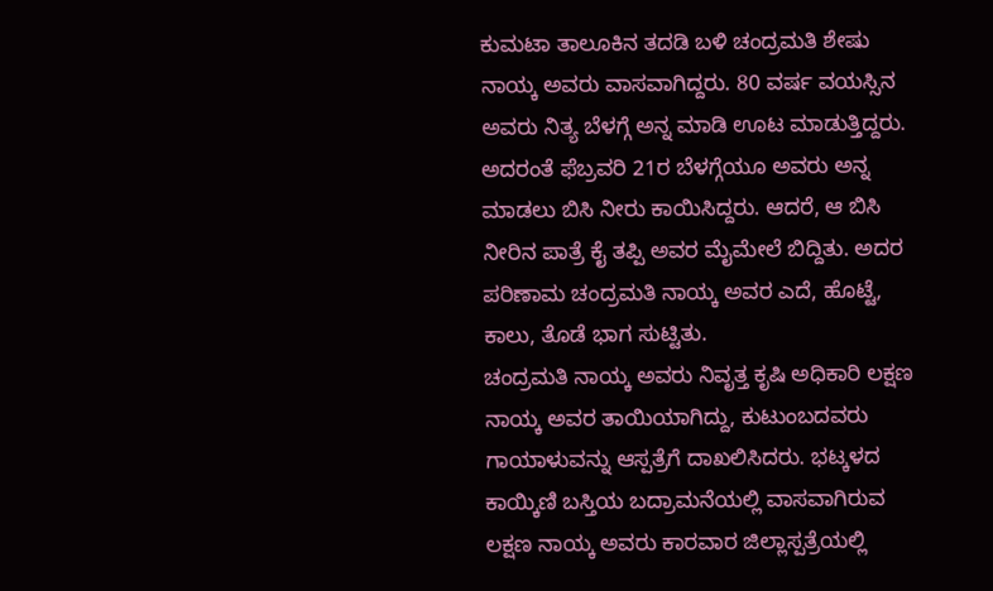ಕುಮಟಾ ತಾಲೂಕಿನ ತದಡಿ ಬಳಿ ಚಂದ್ರಮತಿ ಶೇಷು ನಾಯ್ಕ ಅವರು ವಾಸವಾಗಿದ್ದರು. 80 ವರ್ಷ ವಯಸ್ಸಿನ ಅವರು ನಿತ್ಯ ಬೆಳಗ್ಗೆ ಅನ್ನ ಮಾಡಿ ಊಟ ಮಾಡುತ್ತಿದ್ದರು. ಅದರಂತೆ ಫೆಬ್ರವರಿ 21ರ ಬೆಳಗ್ಗೆಯೂ ಅವರು ಅನ್ನ ಮಾಡಲು ಬಿಸಿ ನೀರು ಕಾಯಿಸಿದ್ದರು. ಆದರೆ, ಆ ಬಿಸಿ ನೀರಿನ ಪಾತ್ರೆ ಕೈ ತಪ್ಪಿ ಅವರ ಮೈಮೇಲೆ ಬಿದ್ದಿತು. ಅದರ ಪರಿಣಾಮ ಚಂದ್ರಮತಿ ನಾಯ್ಕ ಅವರ ಎದೆ, ಹೊಟ್ಟೆ, ಕಾಲು, ತೊಡೆ ಭಾಗ ಸುಟ್ಟಿತು.
ಚಂದ್ರಮತಿ ನಾಯ್ಕ ಅವರು ನಿವೃತ್ತ ಕೃಷಿ ಅಧಿಕಾರಿ ಲಕ್ಷಣ ನಾಯ್ಕ ಅವರ ತಾಯಿಯಾಗಿದ್ದು, ಕುಟುಂಬದವರು ಗಾಯಾಳುವನ್ನು ಆಸ್ಪತ್ರೆಗೆ ದಾಖಲಿಸಿದರು. ಭಟ್ಕಳದ ಕಾಯ್ಕಿಣಿ ಬಸ್ತಿಯ ಬದ್ರಾಮನೆಯಲ್ಲಿ ವಾಸವಾಗಿರುವ ಲಕ್ಷಣ ನಾಯ್ಕ ಅವರು ಕಾರವಾರ ಜಿಲ್ಲಾಸ್ಪತ್ರೆಯಲ್ಲಿ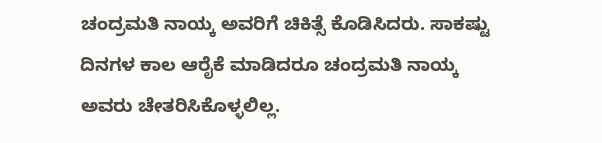ಚಂದ್ರಮತಿ ನಾಯ್ಕ ಅವರಿಗೆ ಚಿಕಿತ್ಸೆ ಕೊಡಿಸಿದರು. ಸಾಕಷ್ಟು ದಿನಗಳ ಕಾಲ ಆರೈಕೆ ಮಾಡಿದರೂ ಚಂದ್ರಮತಿ ನಾಯ್ಕ ಅವರು ಚೇತರಿಸಿಕೊಳ್ಳಲಿಲ್ಲ.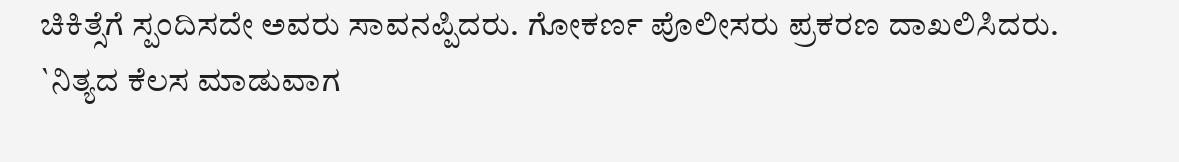ಚಿಕಿತ್ಸೆಗೆ ಸ್ಪಂದಿಸದೇ ಅವರು ಸಾವನಪ್ಪಿದರು. ಗೋಕರ್ಣ ಪೊಲೀಸರು ಪ್ರಕರಣ ದಾಖಲಿಸಿದರು.
`ನಿತ್ಯದ ಕೆಲಸ ಮಾಡುವಾಗ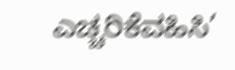ಎಚ್ಚರಿಕೆವಹಿಸಿ’